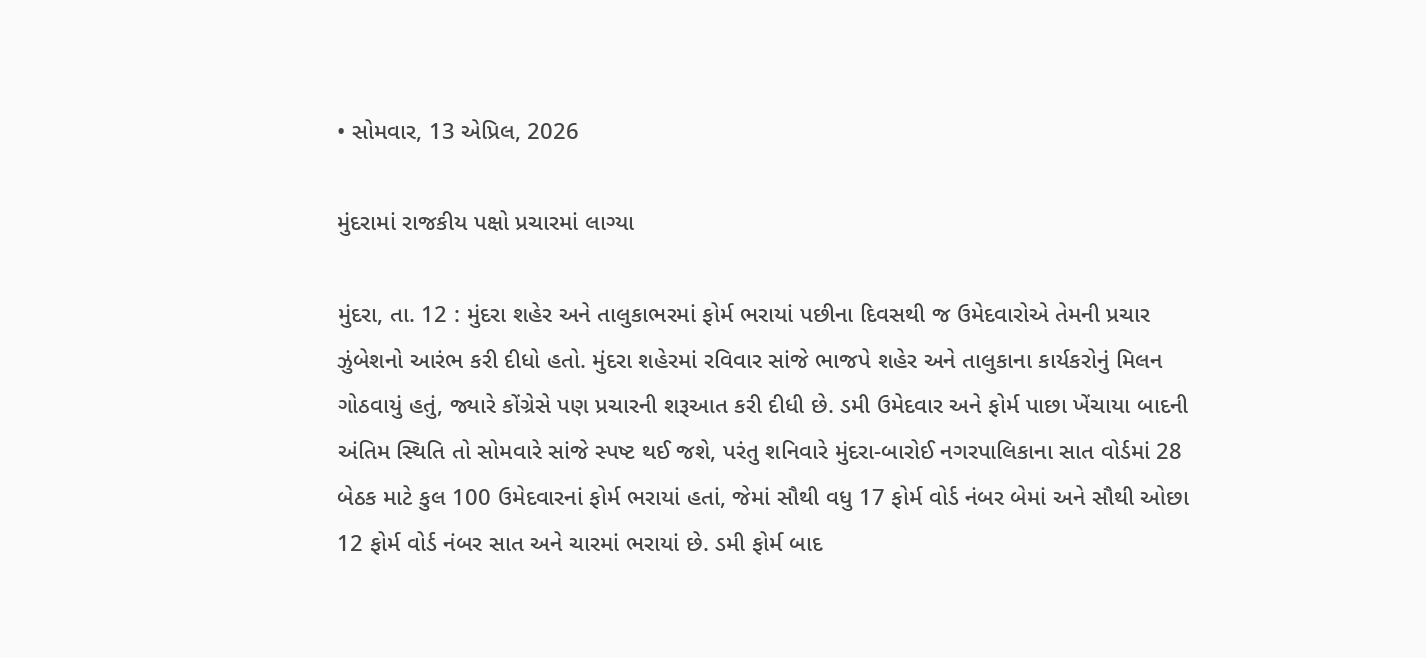• સોમવાર, 13 એપ્રિલ, 2026

મુંદરામાં રાજકીય પક્ષો પ્રચારમાં લાગ્યા

મુંદરા, તા. 12 : મુંદરા શહેર અને તાલુકાભરમાં ફોર્મ ભરાયાં પછીના દિવસથી જ ઉમેદવારોએ તેમની પ્રચાર ઝુંબેશનો આરંભ કરી દીધો હતો. મુંદરા શહેરમાં રવિવાર સાંજે ભાજપે શહેર અને તાલુકાના કાર્યકરોનું મિલન ગોઠવાયું હતું, જ્યારે કોંગ્રેસે પણ પ્રચારની શરૂઆત કરી દીધી છે. ડમી ઉમેદવાર અને ફોર્મ પાછા ખેંચાયા બાદની અંતિમ સ્થિતિ તો સોમવારે સાંજે સ્પષ્ટ થઈ જશે, પરંતુ શનિવારે મુંદરા-બારોઈ નગરપાલિકાના સાત વોર્ડમાં 28 બેઠક માટે કુલ 100 ઉમેદવારનાં ફોર્મ ભરાયાં હતાં, જેમાં સૌથી વધુ 17 ફોર્મ વોર્ડ નંબર બેમાં અને સૌથી ઓછા 12 ફોર્મ વોર્ડ નંબર સાત અને ચારમાં ભરાયાં છે. ડમી ફોર્મ બાદ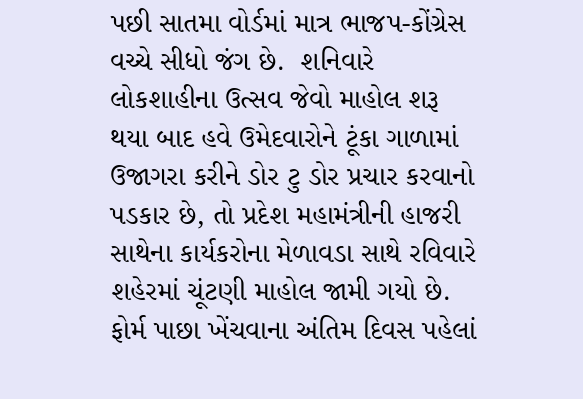પછી સાતમા વોર્ડમાં માત્ર ભાજપ-કોંગ્રેસ વચ્ચે સીધો જંગ છે.  શનિવારે લોકશાહીના ઉત્સવ જેવો માહોલ શરૂ થયા બાદ હવે ઉમેદવારોને ટૂંકા ગાળામાં ઉજાગરા કરીને ડોર ટુ ડોર પ્રચાર કરવાનો પડકાર છે, તો પ્રદેશ મહામંત્રીની હાજરી સાથેના કાર્યકરોના મેળાવડા સાથે રવિવારે શહેરમાં ચૂંટણી માહોલ જામી ગયો છે. ફોર્મ પાછા ખેંચવાના અંતિમ દિવસ પહેલાં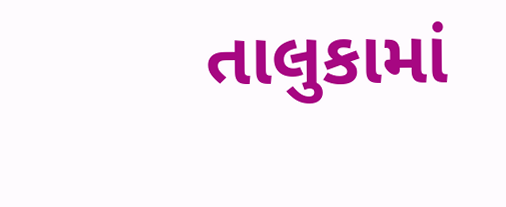તાલુકામાં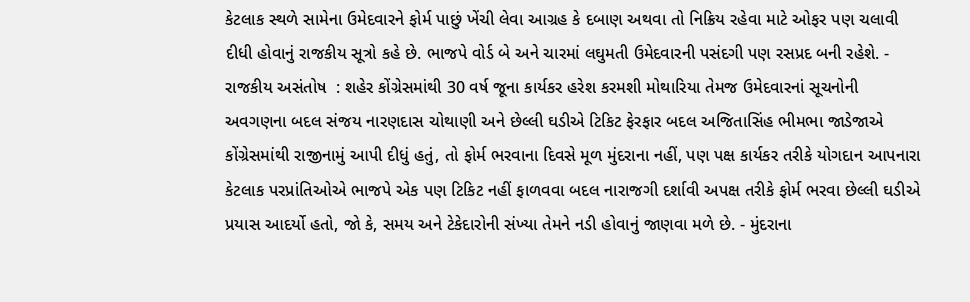કેટલાક સ્થળે સામેના ઉમેદવારને ફોર્મ પાછું ખેંચી લેવા આગ્રહ કે દબાણ અથવા તો નિક્રિય રહેવા માટે ઓફર પણ ચલાવી દીધી હોવાનું રાજકીય સૂત્રો કહે છે. ભાજપે વોર્ડ બે અને ચારમાં લઘુમતી ઉમેદવારની પસંદગી પણ રસપ્રદ બની રહેશે. - રાજકીય અસંતોષ  : શહેર કોંગ્રેસમાંથી 30 વર્ષ જૂના કાર્યકર હરેશ કરમશી મોથારિયા તેમજ ઉમેદવારનાં સૂચનોની અવગણના બદલ સંજય નારણદાસ ચોથાણી અને છેલ્લી ઘડીએ ટિકિટ ફેરફાર બદલ અજિતાસિંહ ભીમભા જાડેજાએ કોંગ્રેસમાંથી રાજીનામું આપી દીધું હતું, તો ફોર્મ ભરવાના દિવસે મૂળ મુંદરાના નહીં, પણ પક્ષ કાર્યકર તરીકે યોગદાન આપનારા કેટલાક પરપ્રાંતિઓએ ભાજપે એક પણ ટિકિટ નહીં ફાળવવા બદલ નારાજગી દર્શાવી અપક્ષ તરીકે ફોર્મ ભરવા છેલ્લી ઘડીએ પ્રયાસ આદર્યો હતો, જો કે, સમય અને ટેકેદારોની સંખ્યા તેમને નડી હોવાનું જાણવા મળે છે. - મુંદરાના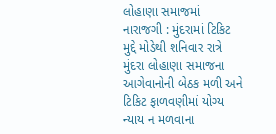લોહાણા સમાજમાં નારાજગી : મુંદરામાં ટિકિટ મુદ્દે મોડેથી શનિવાર રાત્રે મુંદરા લોહાણા સમાજના આગેવાનોની બેઠક મળી અને ટિકિટ ફાળવણીમાં યોગ્ય ન્યાય ન મળવાના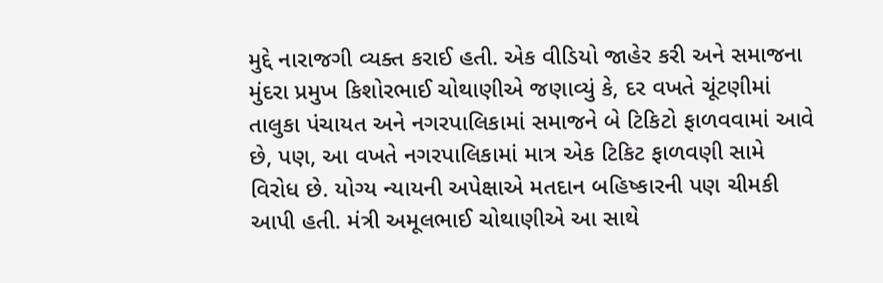મુદ્દે નારાજગી વ્યક્ત કરાઈ હતી. એક વીડિયો જાહેર કરી અને સમાજના મુંદરા પ્રમુખ કિશોરભાઈ ચોથાણીએ જણાવ્યું કે, દર વખતે ચૂંટણીમાં તાલુકા પંચાયત અને નગરપાલિકામાં સમાજને બે ટિકિટો ફાળવવામાં આવે છે, પણ, આ વખતે નગરપાલિકામાં માત્ર એક ટિકિટ ફાળવણી સામે વિરોધ છે. યોગ્ય ન્યાયની અપેક્ષાએ મતદાન બહિષ્કારની પણ ચીમકી આપી હતી. મંત્રી અમૂલભાઈ ચોથાણીએ આ સાથે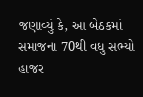જણાવ્યું કે, આ બેઠકમાં સમાજના 70થી વધુ સભ્યો હાજર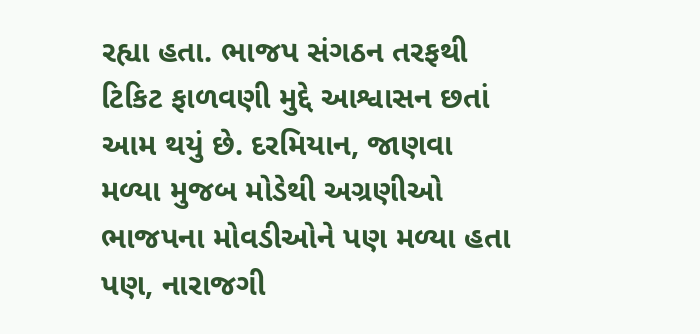રહ્યા હતા. ભાજપ સંગઠન તરફથી ટિકિટ ફાળવણી મુદ્દે આશ્વાસન છતાં આમ થયું છે. દરમિયાન, જાણવા મળ્યા મુજબ મોડેથી અગ્રણીઓ ભાજપના મોવડીઓને પણ મળ્યા હતા પણ, નારાજગી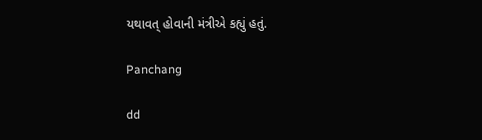યથાવત્ હોવાની મંત્રીએ કહ્યું હતું.

Panchang

dd